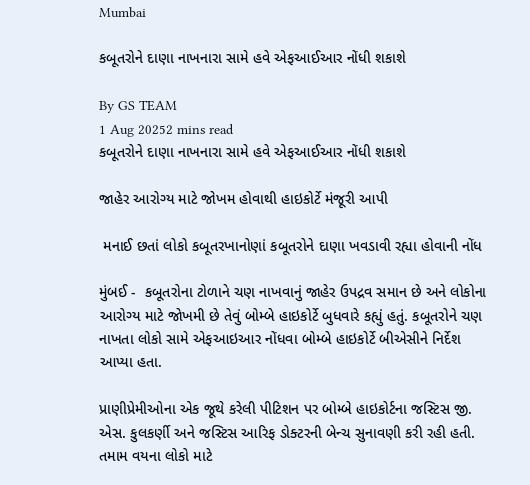Mumbai

કબૂતરોને દાણા નાખનારા સામે હવે એફઆઈઆર નોંધી શકાશે

By GS TEAM
1 Aug 20252 mins read
કબૂતરોને દાણા નાખનારા સામે હવે એફઆઈઆર નોંધી શકાશે

જાહેર આરોગ્ય માટે જોખમ હોવાથી હાઇકોર્ટે મંજૂરી આપી

 મનાઈ છતાં લોકો કબૂતરખાનોણાં કબૂતરોને દાણા ખવડાવી રહ્યા હોવાની નોંધ

મુંબઈ -  કબૂતરોના ટોળાને ચણ નાખવાનું જાહેર ઉપદ્રવ સમાન છે અને લોકોના આરોગ્ય માટે જોખમી છે તેવું બોમ્બે હાઇકોર્ટે બુધવારે કહ્યું હતું. કબૂતરોને ચણ નાખતા લોકો સામે એફઆઇઆર નોંધવા બોમ્બે હાઇકોર્ટે બીએસીને નિર્દેશ આપ્યા હતા.

પ્રાણીપ્રેમીઓના એક જૂથે કરેલી પીટિશન પર બોમ્બે હાઇકોર્ટના જસ્ટિસ જી. એસ. કુલકર્ણી અને જસ્ટિસ આરિફ ડોક્ટરની બેન્ચ સુનાવણી કરી રહી હતી. તમામ વયના લોકો માટે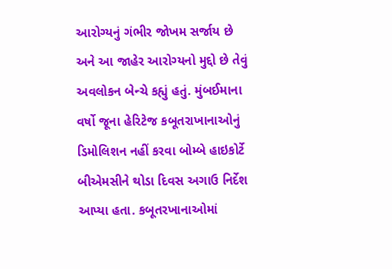આરોગ્યનું ગંભીર જોખમ સર્જાય છે અને આ જાહેર આરોગ્યનો મુદ્દો છે તેવું અવલોકન બેન્ચે કહ્યું હતું. મુંબઈમાના વર્ષો જૂના હેરિટેજ કબૂતરાખાનાઓનું ડિમોલિશન નહીં કરવા બોમ્બે હાઇકોર્ટે બીએમસીને થોડા દિવસ અગાઉ નિર્દેશ આપ્યા હતા. કબૂતરખાનાઓમાં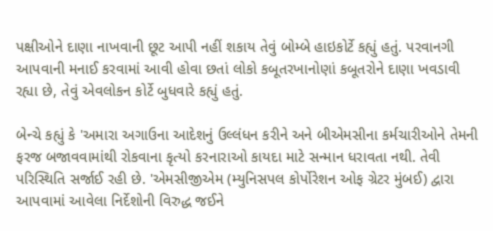પક્ષીઓને દાણા નાખવાની છૂટ આપી નહીં શકાય તેવું બોમ્બે હાઇકોર્ટે કહ્યું હતું. પરવાનગી આપવાની મનાઈ કરવામાં આવી હોવા છતાં લોકો કબૂતરખાનોણાં કબૂતરોને દાણા ખવડાવી રહ્યા છે, તેવું એવલોકન કોર્ટે બુધવારે કહ્યું હતું.

બેન્ચે કહ્યું કે 'અમારા અગાઉના આદેશનું ઉલ્લંધન કરીને અને બીએમસીના કર્મચારીઓને તેમની ફરજ બજાવવામાંથી રોકવાના કૃત્યો કરનારાઓ કાયદા માટે સન્માન ધરાવતા નથી. તેવી પરિસ્થિતિ સર્જાઈ રહી છે. 'એમસીજીએમ (મ્યુનિસપલ કોર્પોરેશન ઓફ ગ્રેટર મુંબઈ) દ્વારા આપવામાં આવેલા નિર્દેશોની વિરુદ્ધ જઈને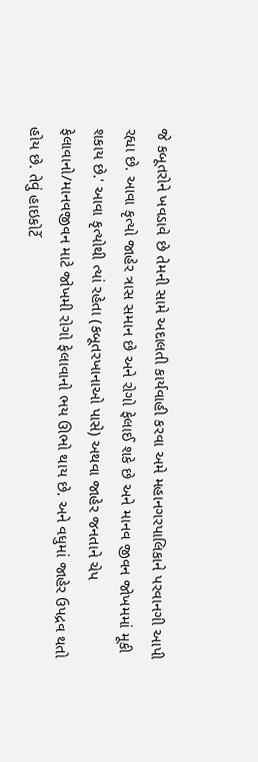જે કબૂતરોને ખવડાવે છે તેમની સામે અદાલતી કાર્યવાહી કરવા અમે મહાનગરપાલિકાને પરવાનગી આપી રહ્યા છે. આવા કૃત્યો જાહેર ત્રાસ સમાન છે અને રોગો ફેલાઈ શકે છે અને માનવ જીવન જોખમમાં મૂકી શકાય છે.' આવા કૃત્યોથી ત્યાં રહેતા (કબૂતરખાનાઓ પાસે) અથવા જાહેર જનતાને ચેપ ફેલાવાનો/માનવજીવન માટે જોખમી રોગો ફેલાવાનો ભય ઊભો થાય છે. અને વધુમાં જાહેર ઉપદ્રવ થતો હોય છે. તેવું હાઇકોર્ટે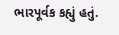ભારપૂર્વક કહ્યું હતું.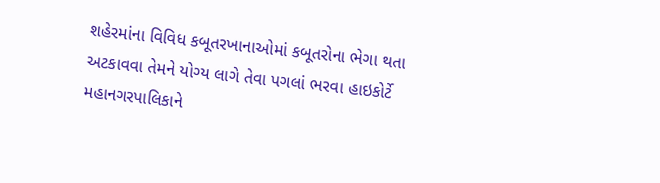શહેરમાંના વિવિધ કબૂતરખાનાઓમાં કબૂતરોના ભેગા થતા અટકાવવા તેમને યોગ્ય લાગે તેવા પગલાં ભરવા હાઇકોર્ટે મહાનગરપાલિકાને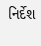નિર્દેશ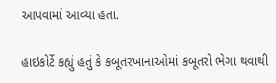આપવામાં આવ્યા હતા.

હાઇકોર્ટે કહ્યું હતું કે કબૂતરખાનાઓમાં કબૂતરો ભેગા થવાથી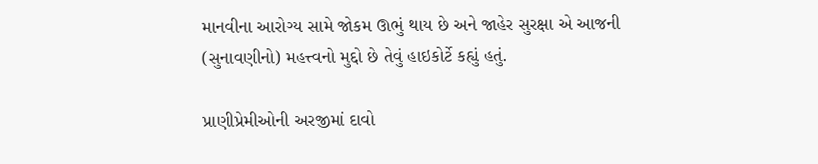માનવીના આરોગ્ય સામે જોકમ ઊભું થાય છે અને જાહેર સુરક્ષા એ આજની (સુનાવણીનો) મહત્ત્વનો મુદ્દો છે તેવું હાઇકોર્ટે કહ્યું હતું.

પ્રાણીપ્રેમીઓની અરજીમાં દાવો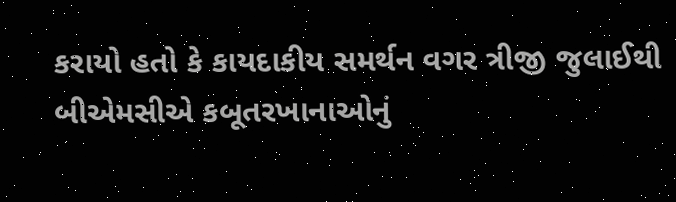કરાયો હતો કે કાયદાકીય સમર્થન વગર ત્રીજી જુલાઈથી બીએમસીએ કબૂતરખાનાઓનું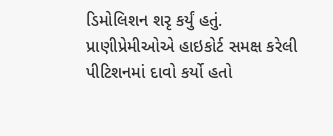ડિમોલિશન શરૃ કર્યું હતું. પ્રાણીપ્રેમીઓએ હાઇકોર્ટ સમક્ષ કરેલી પીટિશનમાં દાવો કર્યો હતો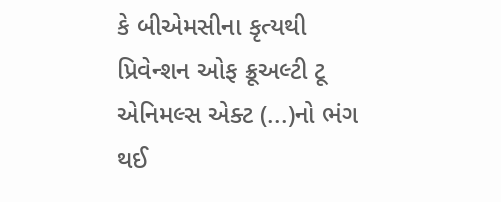કે બીએમસીના કૃત્યથી પ્રિવેન્શન ઓફ ક્રૂઅલ્ટી ટૂ એનિમલ્સ એક્ટ (...)નો ભંગ થઈ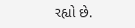રહ્યો છે.